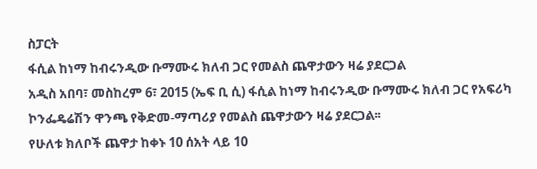ስፓርት
ፋሲል ከነማ ከብሩንዲው ቡማሙሩ ክለብ ጋር የመልስ ጨዋታውን ዛሬ ያደርጋል
አዲስ አበባ፣ መስከረም 6፣ 2015 (ኤፍ ቢ ሲ) ፋሲል ከነማ ከብሩንዲው ቡማሙሩ ክለብ ጋር የአፍሪካ ኮንፌዴሬሽን ዋንጫ የቅድመ-ማጣሪያ የመልስ ጨዋታውን ዛሬ ያደርጋል፡፡
የሁለቱ ክለቦች ጨዋታ ከቀኑ 10 ሰአት ላይ 10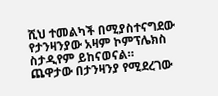ሺህ ተመልካች በሚያስተናግደው የታንዛንያው አዛም ኮምፕሌክስ ስታዲየም ይከናወናል።
ጨዋታው በታንዛንያ የሚደረገው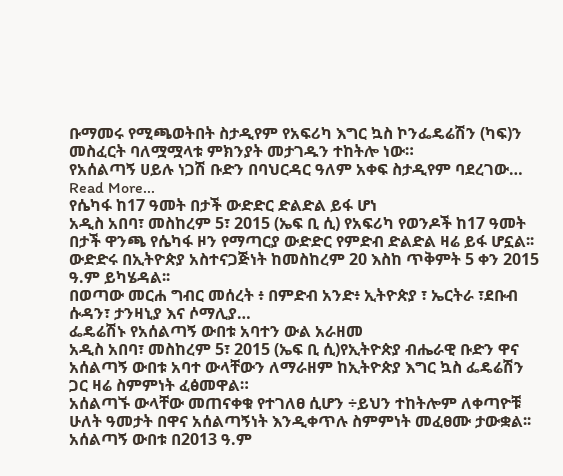ቡማመሩ የሚጫወትበት ስታዲየም የአፍሪካ እግር ኳስ ኮንፌዴሬሽን (ካፍ)ን መስፈርት ባለሟሟላቱ ምክንያት መታገዱን ተከትሎ ነው።
የአሰልጣኝ ሀይሉ ነጋሽ ቡድን በባህርዳር ዓለም አቀፍ ስታዲየም ባደረገው…
Read More...
የሴካፋ ከ17 ዓመት በታች ውድድር ድልድል ይፋ ሆነ
አዲስ አበባ፣ መስከረም 5፣ 2015 (ኤፍ ቢ ሲ) የአፍሪካ የወንዶች ከ17 ዓመት በታች ዋንጫ የሴካፋ ዞን የማጣርያ ውድድር የምድብ ድልድል ዛሬ ይፋ ሆኗል፡፡
ውድድሩ በኢትዮጵያ አስተናጋጅነት ከመስከረም 20 እስከ ጥቅምት 5 ቀን 2015 ዓ.ም ይካሄዳል፡፡
በወጣው መርሐ ግብር መሰረት ፥ በምድብ አንድ፥ ኢትዮጵያ ፣ ኤርትራ ፣ደቡብ ሱዳን፣ ታንዛኒያ እና ሶማሊያ…
ፌዴሬሽኑ የአሰልጣኝ ውበቱ አባተን ውል አራዘመ
አዲስ አበባ፣ መስከረም 5፣ 2015 (ኤፍ ቢ ሲ)የኢትዮጵያ ብሔራዊ ቡድን ዋና አሰልጣኝ ውበቱ አባተ ውላቸውን ለማራዘም ከኢትዮጵያ እግር ኳስ ፌዴሬሽን ጋር ዛሬ ስምምነት ፈፅመዋል።
አሰልጣኙ ውላቸው መጠናቀቁ የተገለፀ ሲሆን ÷ይህን ተከትሎም ለቀጣዮቹ ሁለት ዓመታት በዋና አሰልጣኝነት እንዲቀጥሉ ስምምነት መፈፀሙ ታውቋል፡፡
አሰልጣኝ ውበቱ በ2013 ዓ.ም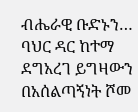ብሔራዊ ቡድኑን…
ባህር ዳር ከተማ ደግአረገ ይግዛውን በአሰልጣኝነት ሾመ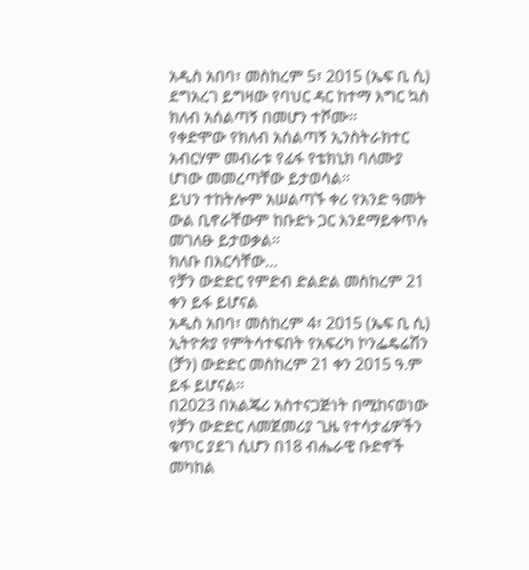አዲስ አበባ፣ መስከረም 5፣ 2015 (ኤፍ ቢ ሲ) ደግአረገ ይግዛው የባህር ዳር ከተማ እግር ኳስ ክለብ አሰልጣኝ በመሆን ተሾሙ፡፡
የቀድሞው የክለብ አሰልጣኝ ኢንስትራክተር አብርሃም መብራቱ የፊፋ የቴክኒክ ባለሙያ ሆነው መመረጣቸው ይታወሳል።
ይህን ተከትሎም አሠልጣኙ ቀሪ የአንድ ዓመት ውል ቢኖራቸውም ከቡድኑ ጋር እንደማይቀጥሉ መገለፁ ይታወቃል።
ክለቡ በእርሳቸው…
የቻን ውድድር የምድብ ድልድል መስከረም 21 ቀን ይፋ ይሆናል
አዲስ አበባ፣ መስከረም 4፣ 2015 (ኤፍ ቢ ሲ) ኢትዮጵያ የምትሳተፍበት የአፍሪካ ኮንፌዴሬሽን (ቻን) ውድድር መስከረም 21 ቀን 2015 ዓ.ም ይፋ ይሆናል፡፡
በ2023 በአልጄሪ አስተናጋጅነት በሚከናወነው የቻን ውድድር ለመጀመሪያ ጊዜ የተሳታፊዎችን ቁጥር ያደገ ሲሆን በ18 ብሔራዊ ቡድኖች መካከል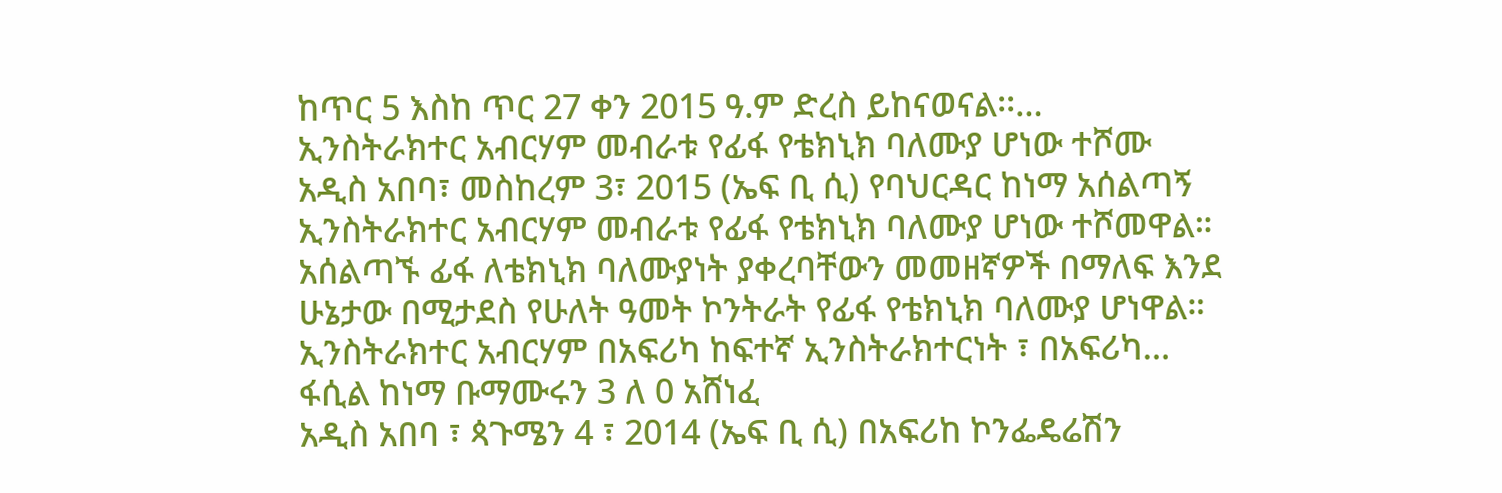ከጥር 5 እስከ ጥር 27 ቀን 2015 ዓ.ም ድረስ ይከናወናል፡፡…
ኢንስትራክተር አብርሃም መብራቱ የፊፋ የቴክኒክ ባለሙያ ሆነው ተሾሙ
አዲስ አበባ፣ መስከረም 3፣ 2015 (ኤፍ ቢ ሲ) የባህርዳር ከነማ አሰልጣኝ ኢንስትራክተር አብርሃም መብራቱ የፊፋ የቴክኒክ ባለሙያ ሆነው ተሾመዋል።
አሰልጣኙ ፊፋ ለቴክኒክ ባለሙያነት ያቀረባቸውን መመዘኛዎች በማለፍ እንደ ሁኔታው በሚታደስ የሁለት ዓመት ኮንትራት የፊፋ የቴክኒክ ባለሙያ ሆነዋል።
ኢንስትራክተር አብርሃም በአፍሪካ ከፍተኛ ኢንስትራክተርነት ፣ በአፍሪካ…
ፋሲል ከነማ ቡማሙሩን 3 ለ 0 አሸነፈ
አዲስ አበባ ፣ ጳጉሜን 4 ፣ 2014 (ኤፍ ቢ ሲ) በአፍሪከ ኮንፌዴሬሽን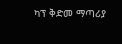ካፕ ቅድመ ማጣሪያ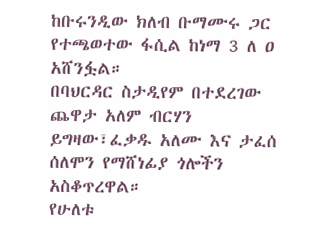ከቡሩንዲው ክለብ ቡማሙሩ ጋር የተጫወተው ፋሲል ከነማ 3 ለ ዐ አሸንፏል።
በባህርዳር ስታዲየም በተደረገው ጨዋታ አለም ብርሃን ይግዛው፣ፈቃዱ አለሙ እና ታፈሰ ሰለሞን የማሸነፊያ ጎሎችን አስቆጥረዋል።
የሁለቱ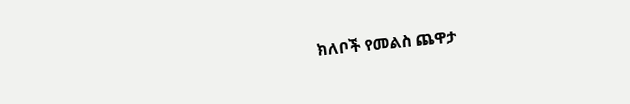ክለቦች የመልስ ጨዋታ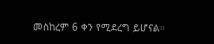መስከረም 6 ቀን የሚደረግ ይሆናል።